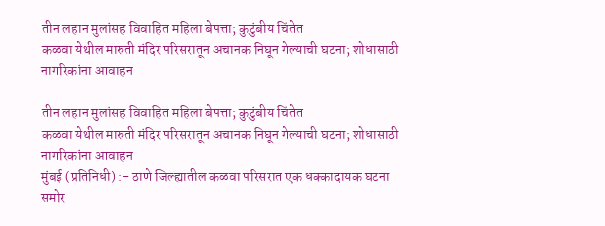तीन लहान मुलांसह विवाहित महिला बेपत्ता; कुटुंबीय चिंतेत
कळवा येथील मारुती मंदिर परिसरातून अचानक निघून गेल्याची घटना; शोधासाठी नागरिकांना आवाहन

तीन लहान मुलांसह विवाहित महिला बेपत्ता; कुटुंबीय चिंतेत
कळवा येथील मारुती मंदिर परिसरातून अचानक निघून गेल्याची घटना; शोधासाठी नागरिकांना आवाहन
मुंबई (प्रतिनिधी) :- ठाणे जिल्ह्यातील कळवा परिसरात एक धक्कादायक घटना समोर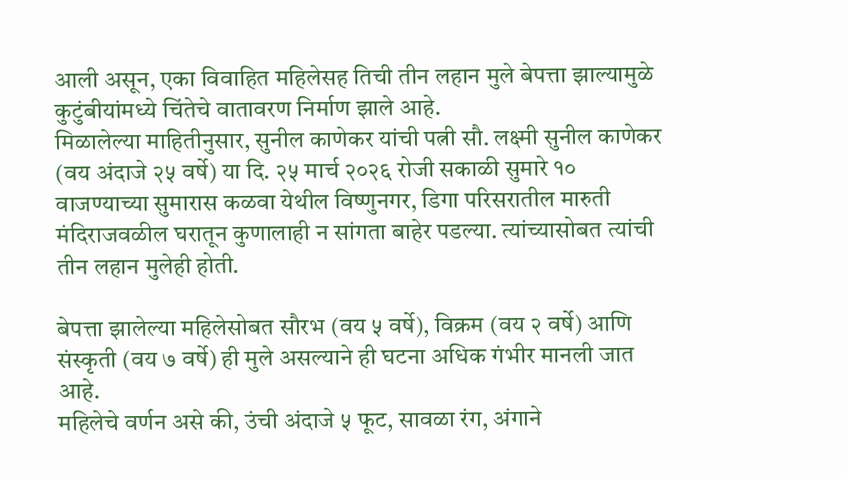आली असून, एका विवाहित महिलेसह तिची तीन लहान मुले बेपत्ता झाल्यामुळे कुटुंबीयांमध्ये चिंतेचे वातावरण निर्माण झाले आहे.
मिळालेल्या माहितीनुसार, सुनील काणेकर यांची पत्नी सौ. लक्ष्मी सुनील काणेकर (वय अंदाजे २५ वर्षे) या दि. २५ मार्च २०२६ रोजी सकाळी सुमारे १० वाजण्याच्या सुमारास कळवा येथील विष्णुनगर, डिगा परिसरातील मारुती मंदिराजवळील घरातून कुणालाही न सांगता बाहेर पडल्या. त्यांच्यासोबत त्यांची तीन लहान मुलेही होती.

बेपत्ता झालेल्या महिलेसोबत सौरभ (वय ५ वर्षे), विक्रम (वय २ वर्षे) आणि संस्कृती (वय ७ वर्षे) ही मुले असल्याने ही घटना अधिक गंभीर मानली जात आहे.
महिलेचे वर्णन असे की, उंची अंदाजे ५ फूट, सावळा रंग, अंगाने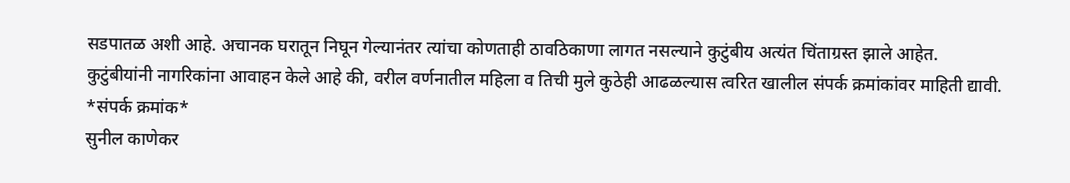सडपातळ अशी आहे. अचानक घरातून निघून गेल्यानंतर त्यांचा कोणताही ठावठिकाणा लागत नसल्याने कुटुंबीय अत्यंत चिंताग्रस्त झाले आहेत.
कुटुंबीयांनी नागरिकांना आवाहन केले आहे की, वरील वर्णनातील महिला व तिची मुले कुठेही आढळल्यास त्वरित खालील संपर्क क्रमांकांवर माहिती द्यावी.
*संपर्क क्रमांक*
सुनील काणेकर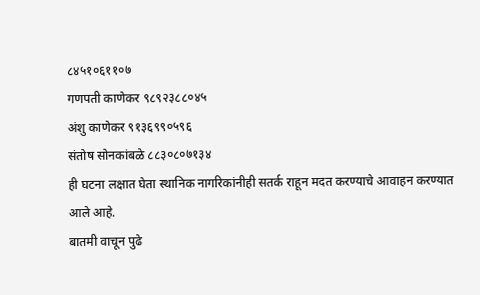८४५१०६११०७
गणपती काणेकर ९८९२३८८०४५
अंशु काणेकर ९१३६९९०५९६
संतोष सोनकांबळे ८८३०८०७१३४
ही घटना लक्षात घेता स्थानिक नागरिकांनीही सतर्क राहून मदत करण्याचे आवाहन करण्यात आले आहे.
बातमी वाचून पुढे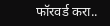फॉरवर्ड करा..